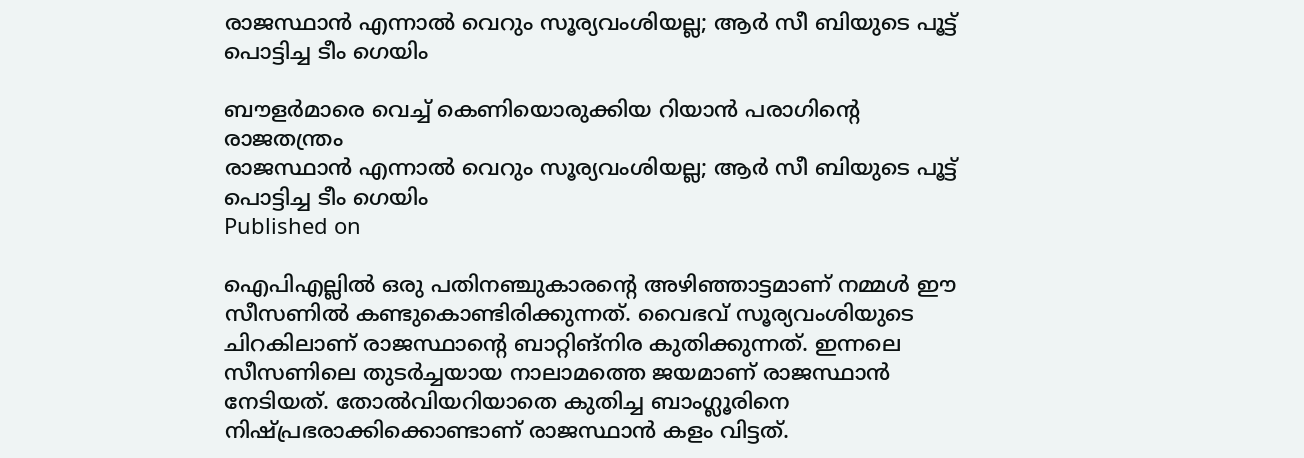രാജസ്ഥാന്‍ എന്നാല്‍ വെറും സൂര്യവംശിയല്ല; ആര്‍ സീ ബിയുടെ പൂട്ട് പൊട്ടിച്ച ടീം ഗെയിം

ബൗളര്‍മാരെ വെച്ച് കെണിയൊരുക്കിയ റിയാന്‍ പരാഗിന്റെ രാജതന്ത്രം
രാജസ്ഥാന്‍ എന്നാല്‍ വെറും സൂര്യവംശിയല്ല; ആര്‍ സീ ബിയുടെ പൂട്ട് പൊട്ടിച്ച ടീം ഗെയിം
Published on

ഐപിഎല്ലില്‍ ഒരു പതിനഞ്ചുകാരന്റെ അഴിഞ്ഞാട്ടമാണ് നമ്മള്‍ ഈ സീസണില്‍ കണ്ടുകൊണ്ടിരിക്കുന്നത്. വൈഭവ് സൂര്യവംശിയുടെ ചിറകിലാണ് രാജസ്ഥാന്റെ ബാറ്റിങ്‌നിര കുതിക്കുന്നത്. ഇന്നലെ സീസണിലെ തുടര്‍ച്ചയായ നാലാമത്തെ ജയമാണ് രാജസ്ഥാന്‍ നേടിയത്. തോല്‍വിയറിയാതെ കുതിച്ച ബാംഗ്ലൂരിനെ നിഷ്പ്രഭരാക്കിക്കൊണ്ടാണ് രാജസ്ഥാന്‍ കളം വിട്ടത്.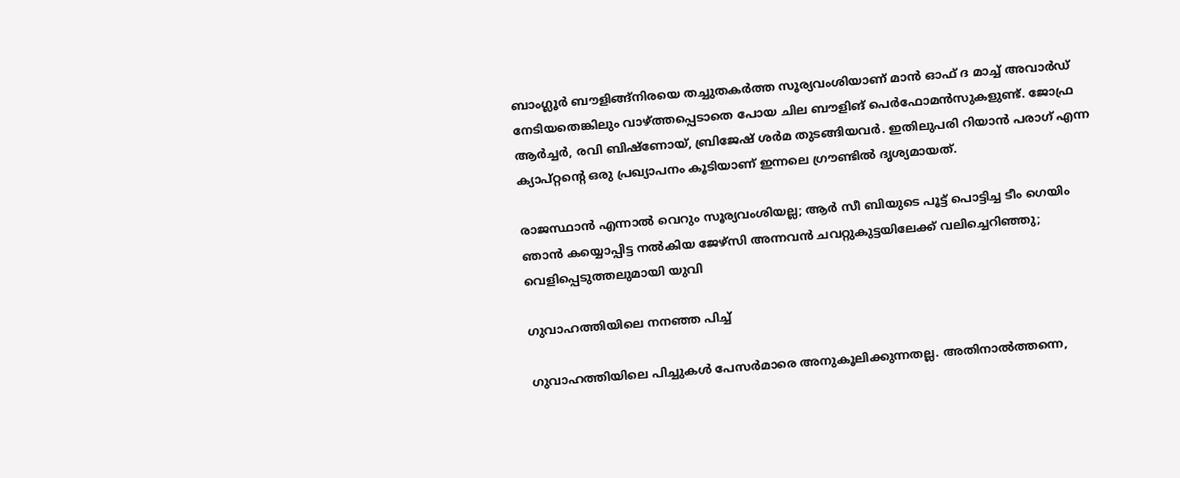ബാംഗ്ലൂര്‍ ബൗളിങ്ങ്‌നിരയെ തച്ചുതകര്‍ത്ത സൂര്യവംശിയാണ് മാന്‍ ഓഫ് ദ മാച്ച് അവാര്‍ഡ് നേടിയതെങ്കിലും വാഴ്ത്തപ്പെടാതെ പോയ ചില ബൗളിങ് പെര്‍ഫോമന്‍സുകളുണ്ട്. ജോഫ്ര ആര്‍ച്ചര്‍, രവി ബിഷ്‌ണോയ്, ബ്രിജേഷ് ശര്‍മ തുടങ്ങിയവര്‍. ഇതിലുപരി റിയാന്‍ പരാഗ് എന്ന ക്യാപ്റ്റന്റെ ഒരു പ്രഖ്യാപനം കൂടിയാണ് ഇന്നലെ ഗ്രൗണ്ടില്‍ ദൃശ്യമായത്.

രാജസ്ഥാന്‍ എന്നാല്‍ വെറും സൂര്യവംശിയല്ല; ആര്‍ സീ ബിയുടെ പൂട്ട് പൊട്ടിച്ച ടീം ഗെയിം
ഞാന്‍ കയ്യൊപ്പിട്ട നല്‍കിയ ജേഴ്സി അന്നവന്‍ ചവറ്റുകുട്ടയിലേക്ക് വലിച്ചെറിഞ്ഞു; വെളിപ്പെടുത്തലുമായി യുവി

ഗുവാഹത്തിയിലെ നനഞ്ഞ പിച്ച്

ഗുവാഹത്തിയിലെ പിച്ചുകള്‍ പേസര്‍മാരെ അനുകൂലിക്കുന്നതല്ല. അതിനാല്‍ത്തന്നെ,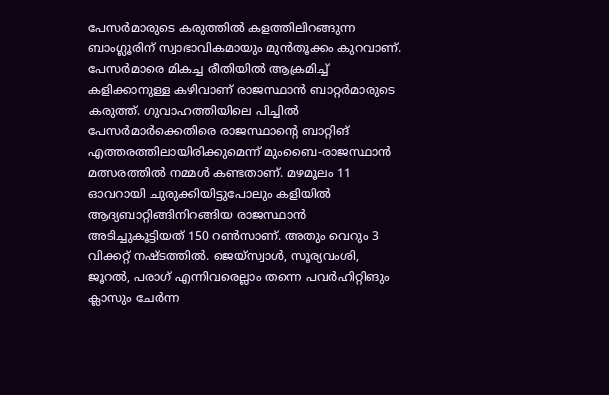പേസര്‍മാരുടെ കരുത്തില്‍ കളത്തിലിറങ്ങുന്ന ബാംഗ്ലൂരിന് സ്വാഭാവികമായും മുന്‍തൂക്കം കുറവാണ്. പേസര്‍മാരെ മികച്ച രീതിയില്‍ ആക്രമിച്ച് കളിക്കാനുള്ള കഴിവാണ് രാജസ്ഥാന്‍ ബാറ്റര്‍മാരുടെ കരുത്ത്. ഗുവാഹത്തിയിലെ പിച്ചില്‍ പേസര്‍മാര്‍ക്കെതിരെ രാജസ്ഥാന്റെ ബാറ്റിങ്‌ എത്തരത്തിലായിരിക്കുമെന്ന് മുംബൈ-രാജസ്ഥാന്‍ മത്സരത്തില്‍ നമ്മള്‍ കണ്ടതാണ്. മഴമൂലം 11 ഓവറായി ചുരുക്കിയിട്ടുപോലും കളിയില്‍ ആദ്യബാറ്റിങ്ങിനിറങ്ങിയ രാജസ്ഥാന്‍ അടിച്ചുകൂട്ടിയത് 150 റണ്‍സാണ്. അതും വെറും 3 വിക്കറ്റ് നഷ്ടത്തില്‍. ജെയ്‌സ്വാള്‍, സൂര്യവംശി, ജൂറല്‍, പരാഗ് എന്നിവരെല്ലാം തന്നെ പവര്‍ഹിറ്റിങും ക്ലാസും ചേര്‍ന്ന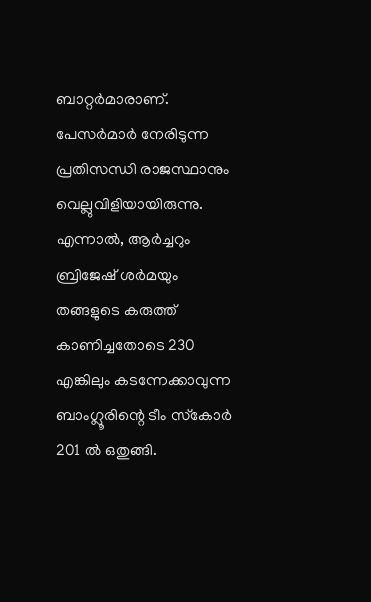ബാറ്റര്‍മാരാണ്. പേസര്‍മാര്‍ നേരിടുന്ന പ്രതിസന്ധി രാജസ്ഥാനും വെല്ലുവിളിയായിരുന്നു. എന്നാല്‍, ആര്‍ച്ചറും ബ്രിജേഷ് ശര്‍മയും തങ്ങളുടെ കരുത്ത് കാണിച്ചതോടെ 230 എങ്കിലും കടന്നേക്കാവുന്ന ബാംഗ്ലൂരിന്റെ ടീം സ്‌കോര്‍ 201 ല്‍ ഒതുങ്ങി.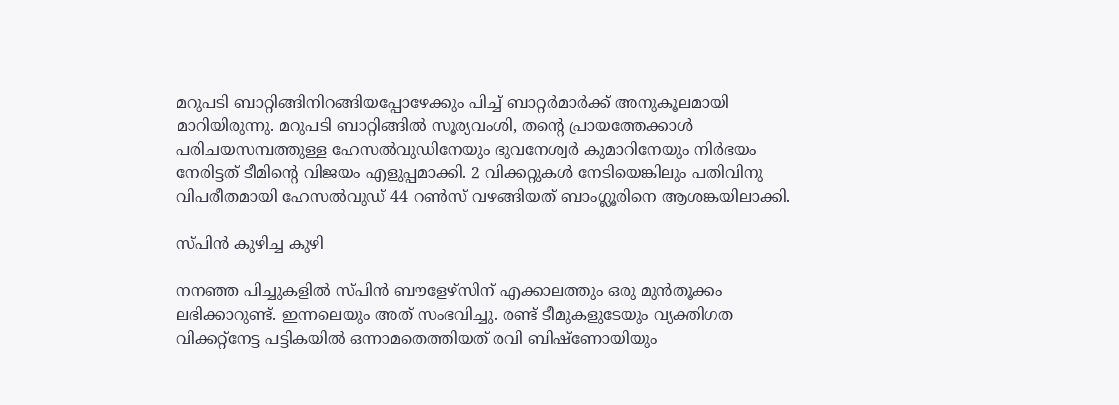മറുപടി ബാറ്റിങ്ങിനിറങ്ങിയപ്പോഴേക്കും പിച്ച് ബാറ്റര്‍മാര്‍ക്ക് അനുകൂലമായി മാറിയിരുന്നു. മറുപടി ബാറ്റിങ്ങില്‍ സൂര്യവംശി, തന്റെ പ്രായത്തേക്കാള്‍ പരിചയസമ്പത്തുള്ള ഹേസല്‍വുഡിനേയും ഭുവനേശ്വര്‍ കുമാറിനേയും നിര്‍ഭയം നേരിട്ടത് ടീമിന്റെ വിജയം എളുപ്പമാക്കി. 2 വിക്കറ്റുകള്‍ നേടിയെങ്കിലും പതിവിനു വിപരീതമായി ഹേസല്‍വുഡ് 44 റണ്‍സ് വഴങ്ങിയത് ബാംഗ്ലൂരിനെ ആശങ്കയിലാക്കി.

സ്പിന്‍ കുഴിച്ച കുഴി

നനഞ്ഞ പിച്ചുകളില്‍ സ്പിന്‍ ബൗളേഴ്‌സിന് എക്കാലത്തും ഒരു മുന്‍തൂക്കം ലഭിക്കാറുണ്ട്. ഇന്നലെയും അത് സംഭവിച്ചു. രണ്ട് ടീമുകളുടേയും വ്യക്തിഗത വിക്കറ്റ്‌നേട്ട പട്ടികയില്‍ ഒന്നാമതെത്തിയത് രവി ബിഷ്‌ണോയിയും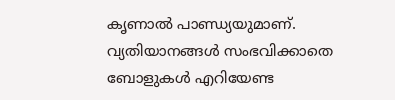കൃണാല്‍ പാണ്ഡ്യയുമാണ്. വ്യതിയാനങ്ങള്‍ സംഭവിക്കാതെ ബോളുകള്‍ എറിയേണ്ട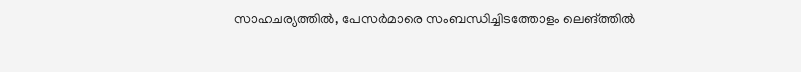സാഹചര്യത്തില്‍, പേസര്‍മാരെ സംബന്ധിച്ചിടത്തോളം ലെങ്ത്തില്‍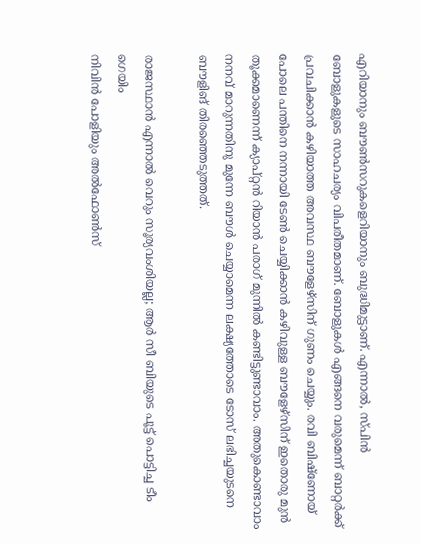എറിയാനും ബൗണ്‍സറുകളെറിയാനും ബുദ്ധിമുട്ടാണ്. എന്നാല്‍, സ്പിന്‍ ബോളുകളുടെ സാഹചര്യം വിപരീതമാണ്. ബോളുകള്‍ എങ്ങനെ വരുമെന്ന് ബാറ്റര്‍ക്ക് പ്രവചിക്കാന്‍ കഴിയാത്ത അവസ്ഥ ബൗളേഴ്‌സിന് ഗുണം ചെയ്യും. രവി ബിഷ്‌ണോയ് പോലെ പന്തിനെ നന്നായി ടേണ്‍ ചെയ്യിക്കാന്‍ കഴിവുള്ള ബൗളേഴ്‌സിന് ഇതൊരു മുന്‍ തൂക്കമാണെന്ന് ക്യാപ്റ്റന്‍ റിയാന്‍ പരാഗ് മുന്നില്‍ കണ്ടിട്ടുണ്ടാവാം. അതുകൊണ്ടാവാം നനവ് മാറുന്നതിനു മുന്നേ ബൗള്‍ ചെയ്യാമെന്ന ലക്ഷ്യത്തോടെ ടോസ് ലഭിച്ചയുടനെ ബൗളിങ് തിരഞ്ഞെടുത്തത്.

രാജസ്ഥാന്‍ എന്നാല്‍ വെറും സൂര്യവംശിയല്ല; ആര്‍ സീ ബിയുടെ പൂട്ട് പൊട്ടിച്ച ടീം ഗെയിം
നിവിൻ പോളിയും അൽഫോൺസ്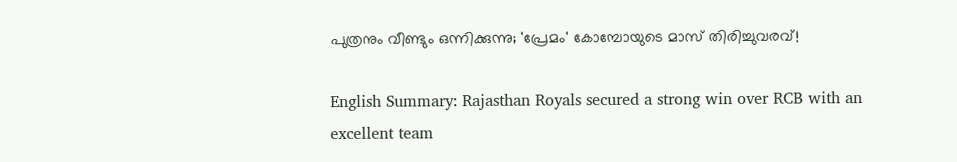പുത്രനും വീണ്ടും ഒന്നിക്കുന്നു; 'പ്രേമം' കോമ്പോയുടെ മാസ് തിരിച്ചുവരവ്!

English Summary: Rajasthan Royals secured a strong win over RCB with an excellent team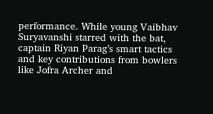performance. While young Vaibhav Suryavanshi starred with the bat, captain Riyan Parag’s smart tactics and key contributions from bowlers like Jofra Archer and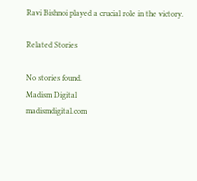Ravi Bishnoi played a crucial role in the victory.

Related Stories

No stories found.
Madism Digital
madismdigital.com